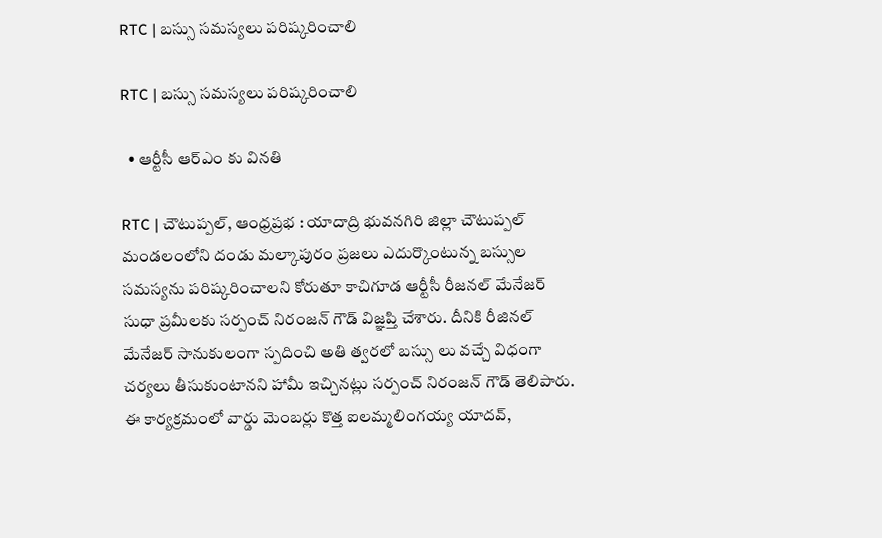RTC | బ‌స్సు స‌మ‌స్య‌లు ప‌రిష్క‌రించాలి

RTC | బ‌స్సు స‌మ‌స్య‌లు ప‌రిష్క‌రించాలి

  • ఆర్టీసీ ఆర్ఎం కు విన‌తి

RTC | చౌటుప్పల్, ఆంధ్రప్రభ : యాదాద్రి భువనగిరి జిల్లా చౌటుప్పల్ మండలంలోని దండు మల్కాపురం ప్రజలు ఎదుర్కొంటున్న బస్సుల సమస్యను పరిష్కరించాలని కోరుతూ కాచిగూడ ఆర్టీసీ రీజనల్ మేనేజర్ సుధా ప్రమీలకు స‌ర్పంచ్ నిరంజ‌న్ గౌడ్ విజ్ఞ‌ప్తి చేశారు. దీనికి రీజినల్ మేనేజర్ సానుకులంగా స్పదించి అతి త్వ‌రలో బస్సు లు వచ్చే విధంగా చర్యలు తీసుకుంటానని హామీ ఇచ్చినట్లు సర్పంచ్ నిరంజన్ గౌడ్ తెలిపారు. ఈ కార్యక్రమంలో వార్డు మెంబర్లు కొత్త ఐలమ్మలింగయ్య యాదవ్,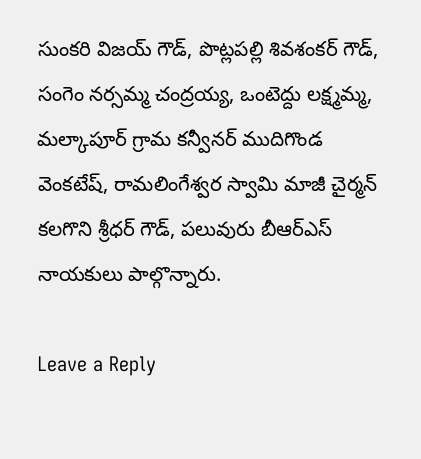సుంకరి విజయ్ గౌడ్, పొట్లపల్లి శివశంకర్ గౌడ్, సంగెం నర్సమ్మ చంద్రయ్య, ఒంటెద్దు లక్ష్మమ్మ, మల్కాపూర్ గ్రామ కన్వీనర్ ముదిగొండ వెంకటేష్, రామలింగేశ్వర స్వామి మాజీ చైర్మన్ కలగొని శ్రీధర్ గౌడ్, పలువురు బీఆర్ఎస్ నాయకులు పాల్గొన్నారు.

Leave a Reply